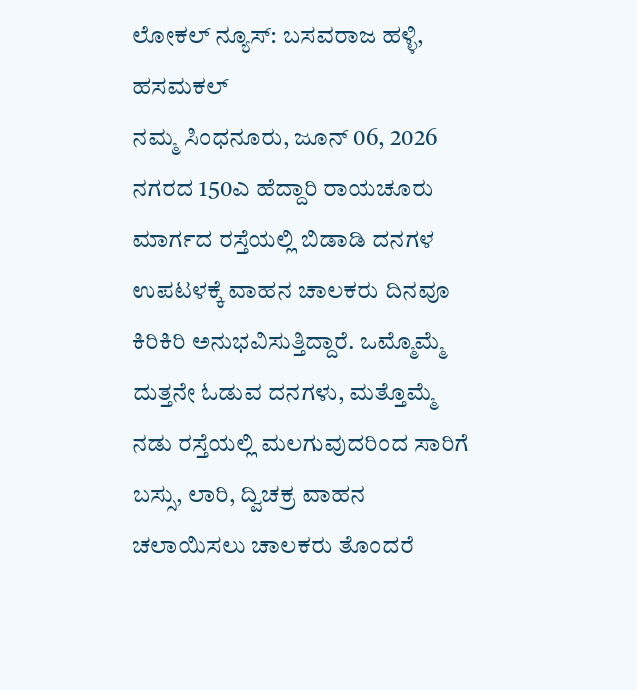ಲೋಕಲ್ ನ್ಯೂಸ್: ಬಸವರಾಜ ಹಳ್ಳಿ, ಹಸಮಕಲ್
ನಮ್ಮ ಸಿಂಧನೂರು, ಜೂನ್ 06, 2026
ನಗರದ 150ಎ ಹೆದ್ದಾರಿ ರಾಯಚೂರು ಮಾರ್ಗದ ರಸ್ತೆಯಲ್ಲಿ ಬಿಡಾಡಿ ದನಗಳ ಉಪಟಳಕ್ಕೆ ವಾಹನ ಚಾಲಕರು ದಿನವೂ ಕಿರಿಕಿರಿ ಅನುಭವಿಸುತ್ತಿದ್ದಾರೆ. ಒಮ್ಮೊಮ್ಮೆ ದುತ್ತನೇ ಓಡುವ ದನಗಳು, ಮತ್ತೊಮ್ಮೆ ನಡು ರಸ್ತೆಯಲ್ಲಿ ಮಲಗುವುದರಿಂದ ಸಾರಿಗೆ ಬಸ್ಸು, ಲಾರಿ, ದ್ವಿಚಕ್ರ ವಾಹನ ಚಲಾಯಿಸಲು ಚಾಲಕರು ತೊಂದರೆ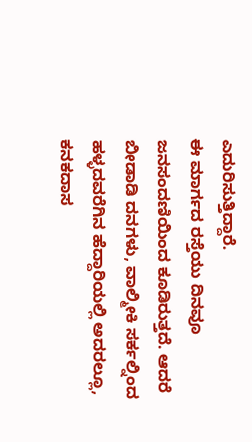ಎದುರಿಸುತ್ತಿದ್ದಾರೆ.
ಈ ಮಾರ್ಗದ ರಸ್ತೆಯು ದಿನವೂ ಜನಸಂದಣಿಯಿಂದ ಕೂಡಿರುತ್ತದೆ. ಆದರೆ ಬೀಡಾಡಿ ದನಗಳು, ವಾಲ್ಮೀಕಿ ಸರ್ಕಲ್ನಿಂದ ಹಳ್ಳದವರೆಗಿನ ಹೆದ್ದಾರಿಯಲ್ಲಿ ಅದರಲ್ಲೂ, ಕನಕದಾಸ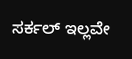ಸರ್ಕಲ್ ಇಲ್ಲವೇ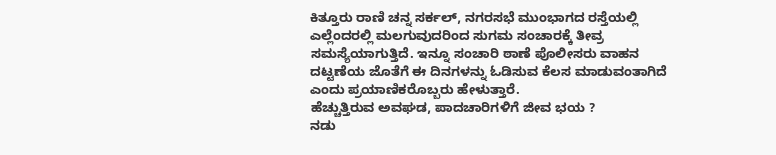ಕಿತ್ತೂರು ರಾಣಿ ಚನ್ನ ಸರ್ಕಲ್, ನಗರಸಭೆ ಮುಂಭಾಗದ ರಸ್ತೆಯಲ್ಲಿ ಎಲ್ಲೆಂದರಲ್ಲಿ ಮಲಗುವುದರಿಂದ ಸುಗಮ ಸಂಚಾರಕ್ಕೆ ತೀವ್ರ ಸಮಸ್ಯೆಯಾಗುತ್ತಿದೆ. ಇನ್ನೂ ಸಂಚಾರಿ ಠಾಣೆ ಪೊಲೀಸರು ವಾಹನ ದಟ್ಟಣೆಯ ಜೊತೆಗೆ ಈ ದಿನಗಳನ್ನು ಓಡಿಸುವ ಕೆಲಸ ಮಾಡುವಂತಾಗಿದೆ ಎಂದು ಪ್ರಯಾಣಿಕರೊಬ್ಬರು ಹೇಳುತ್ತಾರೆ.
ಹೆಚ್ಚುತ್ತಿರುವ ಅವಘಡ, ಪಾದಚಾರಿಗಳಿಗೆ ಜೀವ ಭಯ ?
ನಡು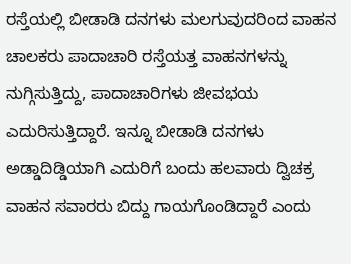ರಸ್ತೆಯಲ್ಲಿ ಬೀಡಾಡಿ ದನಗಳು ಮಲಗುವುದರಿಂದ ವಾಹನ ಚಾಲಕರು ಪಾದಾಚಾರಿ ರಸ್ತೆಯತ್ತ ವಾಹನಗಳನ್ನು ನುಗ್ಗಿಸುತ್ತಿದ್ದು, ಪಾದಾಚಾರಿಗಳು ಜೀವಭಯ ಎದುರಿಸುತ್ತಿದ್ದಾರೆ. ಇನ್ನೂ ಬೀಡಾಡಿ ದನಗಳು ಅಡ್ಡಾದಿಡ್ಡಿಯಾಗಿ ಎದುರಿಗೆ ಬಂದು ಹಲವಾರು ದ್ವಿಚಕ್ರ ವಾಹನ ಸವಾರರು ಬಿದ್ದು ಗಾಯಗೊಂಡಿದ್ದಾರೆ ಎಂದು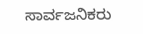ಸಾರ್ವಜನಿಕರು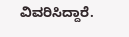ವಿವರಿಸಿದ್ದಾರೆ.